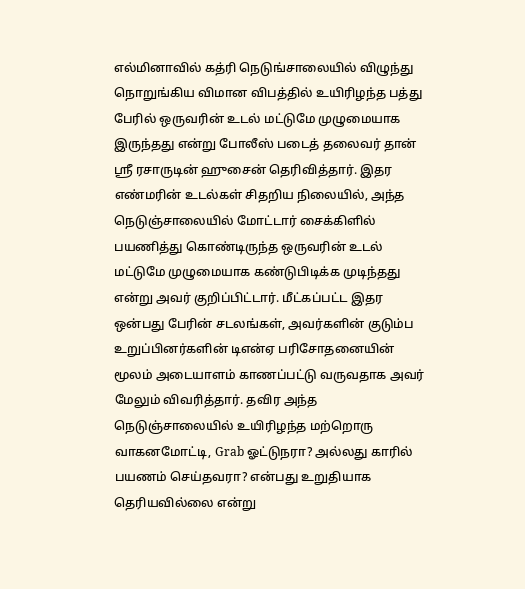எல்மினாவில் கத்ரி நெடுங்சாலையில் விழுந்து நொறுங்கிய விமான விபத்தில் உயிரிழந்த பத்து பேரில் ஒருவரின் உடல் மட்டுமே முழுமையாக இருந்தது என்று போலீஸ் படைத் தலைவர் தான் ஶ்ரீ ரசாருடின் ஹுசைன் தெரிவித்தார். இதர எண்மரின் உடல்கள் சிதறிய நிலையில், அந்த நெடுஞ்சாலையில் மோட்டார் சைக்கிளில் பயணித்து கொண்டிருந்த ஒருவரின் உடல் மட்டுமே முழுமையாக கண்டுபிடிக்க முடிந்தது என்று அவர் குறிப்பிட்டார். மீட்கப்பட்ட இதர ஒன்பது பேரின் சடலங்கள், அவர்களின் குடும்ப உறுப்பினர்களின் டிஎன்ஏ பரிசோதனையின் மூலம் அடையாளம் காணப்பட்டு வருவதாக அவர் மேலும் விவரித்தார். தவிர அந்த நெடுஞ்சாலையில் உயிரிழந்த மற்றொரு வாகனமோட்டி, Grab ஓட்டுநரா? அல்லது காரில் பயணம் செய்தவரா? என்பது உறுதியாக தெரியவில்லை என்று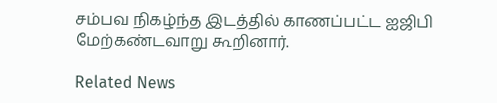சம்பவ நிகழ்ந்த இடத்தில் காணப்பட்ட ஐஜிபி மேற்கண்டவாறு கூறினார்.

Related News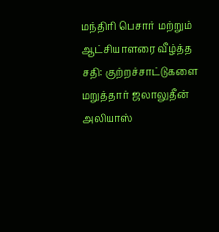மந்திரி பெசார் மற்றும் ஆட்சியாளரை வீழ்த்த சதி: குற்றச்சாட்டுகளை மறுத்தார் ஜலாலுதீன் அலியாஸ்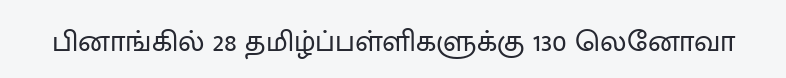பினாங்கில் 28 தமிழ்ப்பள்ளிகளுக்கு 130 லெனோவா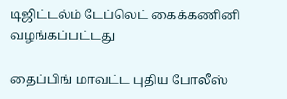டிஜிட்டல்ம் டேப்லெட் கைக்கணினி வழங்கப்பட்டது

தைப்பிங் மாவட்ட புதிய போலீஸ்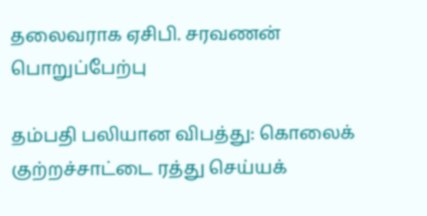தலைவராக ஏசிபி. சரவணன் பொறுப்பேற்பு

தம்பதி பலியான விபத்து: கொலைக் குற்றச்சாட்டை ரத்து செய்யக்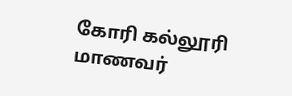கோரி கல்லூரி மாணவர்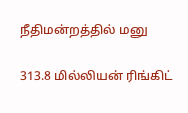நீதிமன்றத்தில் மனு

313.8 மில்லியன் ரிங்கிட்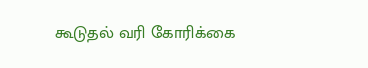கூடுதல் வரி கோரிக்கை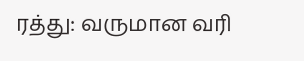ரத்து: வருமான வரி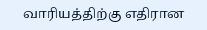வாரியத்திற்கு எதிரான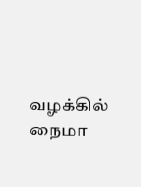வழக்கில் நைமா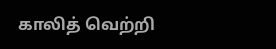காலித் வெற்றி